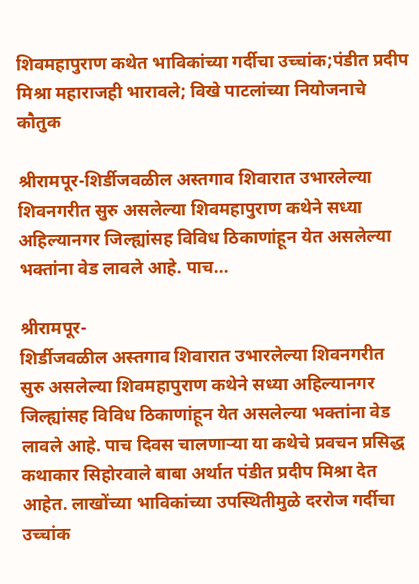शिवमहापुराण कथेत भाविकांच्या गर्दीचा उच्चांक;पंडीत प्रदीप मिश्रा महाराजही भारावले; विखे पाटलांच्या नियोजनाचे कौतुक

श्रीरामपूर-शिर्डीजवळील अस्तगाव शिवारात उभारलेल्या शिवनगरीत सुरु असलेल्या शिवमहापुराण कथेने सध्या अहिल्यानगर जिल्ह्यांसह विविध ठिकाणांहून येत असलेल्या भक्तांना वेड लावले आहे. पाच...

श्रीरामपूर-
शिर्डीजवळील अस्तगाव शिवारात उभारलेल्या शिवनगरीत  सुरु असलेल्या शिवमहापुराण कथेने सध्या अहिल्यानगर जिल्ह्यांसह विविध ठिकाणांहून येत असलेल्या भक्तांना वेड लावले आहे. पाच दिवस चालणाऱ्या या कथेचे प्रवचन प्रसिद्ध कथाकार सिहोरवाले बाबा अर्थात पंडीत प्रदीप मिश्रा देत आहेत. लाखोंच्या भाविकांच्या उपस्थितीमुळे दररोज गर्दीचा उच्चांक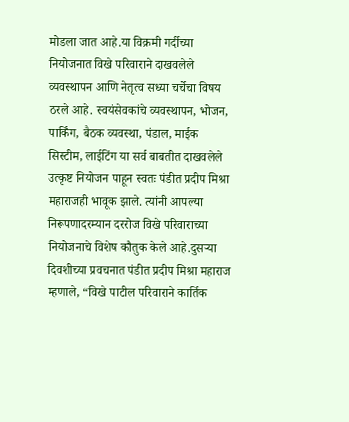मोडला जात आहे.या विक्रमी गर्दीच्या नियोजनात विखे परिवाराने दाखवलेले व्यवस्थापन आणि नेतृत्व सध्या चर्चेचा विषय ठरले आहे. स्वयंसेवकांचे व्यवस्थापन, भोजन, पार्किंग, बैठक व्यवस्था, पंडाल, माईक सिस्टीम, लाईटिंग या सर्व बाबतीत दाखवलेले उत्कृष्ट नियोजन पाहून स्वतः पंडीत प्रदीप मिश्रा महाराजही भावूक झाले. त्यांनी आपल्या निरूपणादरम्यान दररोज विखे परिवाराच्या नियोजनाचे विशेष कौतुक केले आहे.दुसऱ्या दिवशीच्या प्रवचनात पंडीत प्रदीप मिश्रा महाराज म्हणाले, “विखे पाटील परिवाराने कार्तिक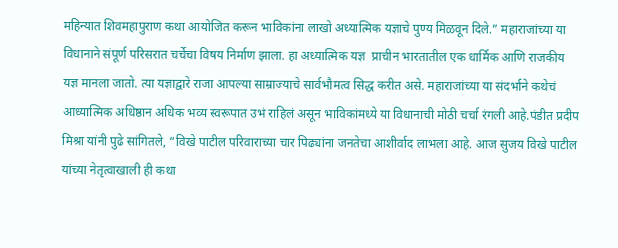महिन्यात शिवमहापुराण कथा आयोजित करून भाविकांना लाखो अध्यात्मिक यज्ञाचे पुण्य मिळवून दिले.” महाराजांच्या या विधानाने संपूर्ण परिसरात चर्चेचा विषय निर्माण झाला. हा अध्यात्मिक यज्ञ  प्राचीन भारतातील एक धार्मिक आणि राजकीय यज्ञ मानला जातो. त्या यज्ञाद्वारे राजा आपल्या साम्राज्याचे सार्वभौमत्व सिद्ध करीत असे. महाराजांच्या या संदर्भाने कथेचं आध्यात्मिक अधिष्ठान अधिक भव्य स्वरूपात उभं राहिलं असून भाविकांमध्ये या विधानाची मोठी चर्चा रंगली आहे.पंडीत प्रदीप मिश्रा यांनी पुढे सांगितले, “विखे पाटील परिवाराच्या चार पिढ्यांना जनतेचा आशीर्वाद लाभला आहे. आज सुजय विखे पाटील यांच्या नेतृत्वाखाली ही कथा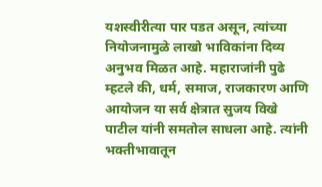यशस्वीरीत्या पार पडत असून, त्यांच्या नियोजनामुळे लाखो भाविकांना दिव्य अनुभव मिळत आहे. महाराजांनी पुढे म्हटले की, धर्म, समाज, राजकारण आणि आयोजन या सर्व क्षेत्रात सुजय विखे पाटील यांनी समतोल साधला आहे. त्यांनी भक्तीभावातून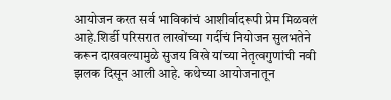आयोजन करत सर्व भाविकांचं आशीर्वादरूपी प्रेम मिळवलं आहे.शिर्डी परिसरात लाखोंच्या गर्दीचं नियोजन सुलभतेने करून दाखवल्यामुळे सुजय विखे यांच्या नेतृत्वगुणांची नवी झलक दिसून आली आहे. कथेच्या आयोजनातून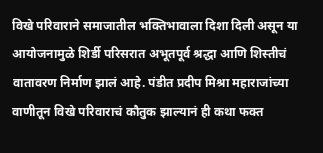विखे परिवाराने समाजातील भक्तिभावाला दिशा दिली असून या आयोजनामुळे शिर्डी परिसरात अभूतपूर्व श्रद्धा आणि शिस्तीचं वातावरण निर्माण झालं आहे. पंडीत प्रदीप मिश्रा महाराजांच्या वाणीतून विखे परिवाराचं कौतुक झाल्यानं ही कथा फक्त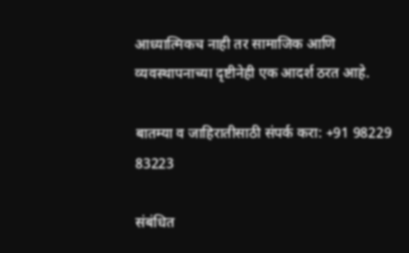आध्यात्मिकच नाही तर सामाजिक आणि व्यवस्थापनाच्या दृष्टीनेही एक आदर्श ठरत आहे.

बातम्या व जाहिरातीसाठी संपर्क करा: +91 98229 83223

संबंधित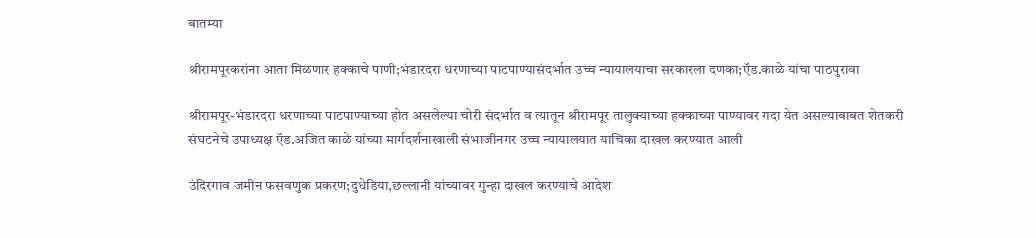बातम्या

श्रीरामपूरकरांना आता मिळणार हक्काचे पाणी;भंडारदरा धरणाच्या पाटपाण्यासंदर्भात उच्च न्यायालयाचा सरकारला दणका;ऍड.काळे यांचा पाठपुरावा

श्रीरामपूर-भंडारदरा धरणाच्या पाटपाण्याच्या होत असलेल्या चोरी संदर्भात व त्यातून श्रीरामपूर तालुक्याच्या हक्काच्या पाण्यावर गदा येत असल्याबाबत शेतकरी संघटनेचे उपाध्यक्ष ऍड.अजित काळे यांच्या मार्गदर्शनाखाली संभाजीनगर उच्च न्यायालयात याचिका दाखल करण्यात आली

उंदिरगाव जमीन फसवणुक प्रकरण;दुधेडिया,छल्लानी यांच्यावर गुन्हा दाखल करण्याचे आदेश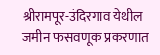श्रीरामपूर-उंदिरगाव येथील जमीन फसवणूक प्रकरणात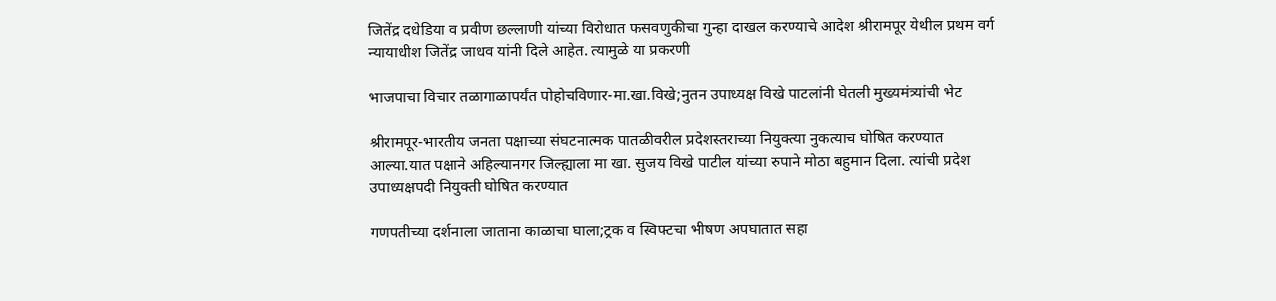जितेंद्र दधेडिया व प्रवीण छल्लाणी यांच्या विरोधात फसवणुकीचा गुन्हा दाखल करण्याचे आदेश श्रीरामपूर येथील प्रथम वर्ग न्यायाधीश जितेंद्र जाधव यांनी दिले आहेत. त्यामुळे या प्रकरणी

भाजपाचा विचार तळागाळापर्यंत पोहोचविणार-मा.खा.विखे;नुतन उपाध्यक्ष विखे पाटलांनी घेतली मुख्यमंत्र्यांची भेट

श्रीरामपूर-भारतीय जनता पक्षाच्या संघटनात्मक पातळीवरील प्रदेशस्तराच्या नियुक्त्या नुकत्याच घोषित करण्यात आल्या.यात पक्षाने अहिल्यानगर जिल्ह्याला मा खा. सुजय विखे पाटील यांच्या रुपाने मोठा बहुमान दिला. त्यांची प्रदेश उपाध्यक्षपदी नियुक्ती घोषित करण्यात

गणपतीच्या दर्शनाला जाताना काळाचा घाला;ट्रक व स्विफ्टचा भीषण अपघातात सहा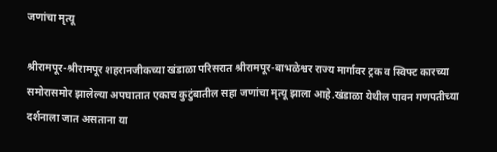जणांचा मृत्यू

श्रीरामपूर-श्रीरामपूर शहरानजीकच्या खंडाळा परिसरात श्रीरामपूर-बाभळेश्वर राज्य मार्गावर ट्रक व स्विफ्ट कारच्या समोरासमोर झालेल्या अपघातात एकाच कुटुंबातील सहा जणांचा मृत्यू झाला आहे.खंडाळा येथील पावन गणपतीच्या दर्शनाला जात असताना या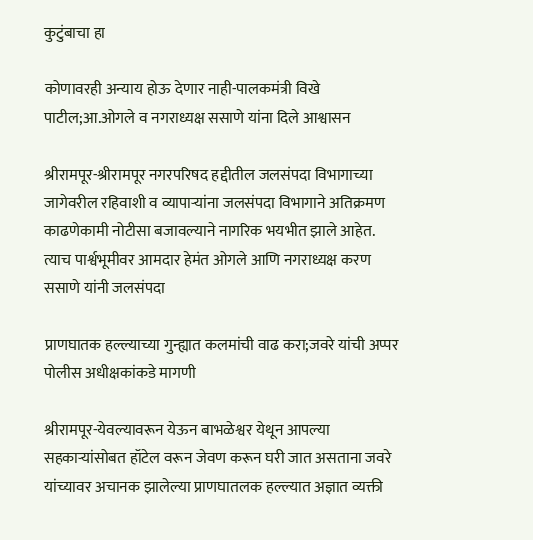कुटुंबाचा हा

कोणावरही अन्याय होऊ देणार नाही-पालकमंत्री विखे पाटील;आ.ओगले व नगराध्यक्ष ससाणे यांना दिले आश्वासन

श्रीरामपूर-श्रीरामपूर नगरपरिषद हद्दीतील जलसंपदा विभागाच्या जागेवरील रहिवाशी व व्यापाऱ्यांना जलसंपदा विभागाने अतिक्रमण काढणेकामी नोटीसा बजावल्याने नागरिक भयभीत झाले आहेत. त्याच पार्श्वभूमीवर आमदार हेमंत ओगले आणि नगराध्यक्ष करण ससाणे यांनी जलसंपदा

प्राणघातक हल्ल्याच्या गुन्ह्यात कलमांची वाढ करा;जवरे यांची अप्पर पोलीस अधीक्षकांकडे मागणी

श्रीरामपूर-येवल्यावरून येऊन बाभळेश्वर येथून आपल्या सहकाऱ्यांसोबत हॉटेल वरून जेवण करून घरी जात असताना जवरे यांच्यावर अचानक झालेल्या प्राणघातलक हल्ल्यात अज्ञात व्यक्ती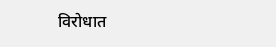विरोधात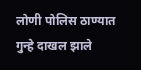लोणी पोलिस ठाण्यात गुन्हे दाखल झाले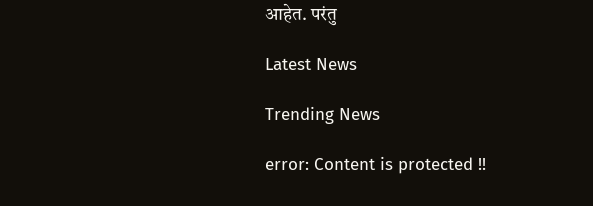आहेत. परंतु

Latest News

Trending News

error: Content is protected !!